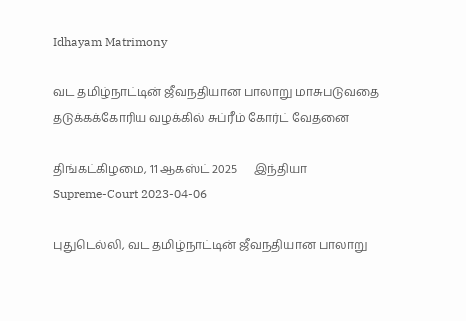Idhayam Matrimony

வட தமிழ்நாட்டின் ஜீவநதியான பாலாறு மாசுபடுவதை தடுக்கக்கோரிய வழக்கில் சுப்ரீம் கோர்ட் வேதனை

திங்கட்கிழமை, 11 ஆகஸ்ட் 2025      இந்தியா
Supreme-Court 2023-04-06

புதுடெல்லி, வட தமிழ்நாட்டின் ஜீவநதியான பாலாறு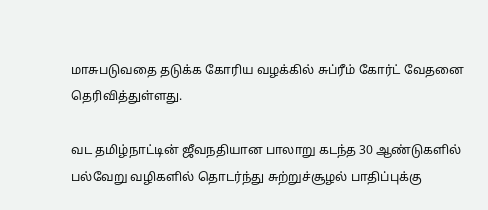மாசுபடுவதை தடுக்க கோரிய வழக்கில் சுப்ரீம் கோர்ட் வேதனை தெரிவித்துள்ளது.

வட தமிழ்நாட்டின் ஜீவநதியான பாலாறு கடந்த 30 ஆண்டுகளில் பல்வேறு வழிகளில் தொடர்ந்து சுற்றுச்சூழல் பாதிப்புக்கு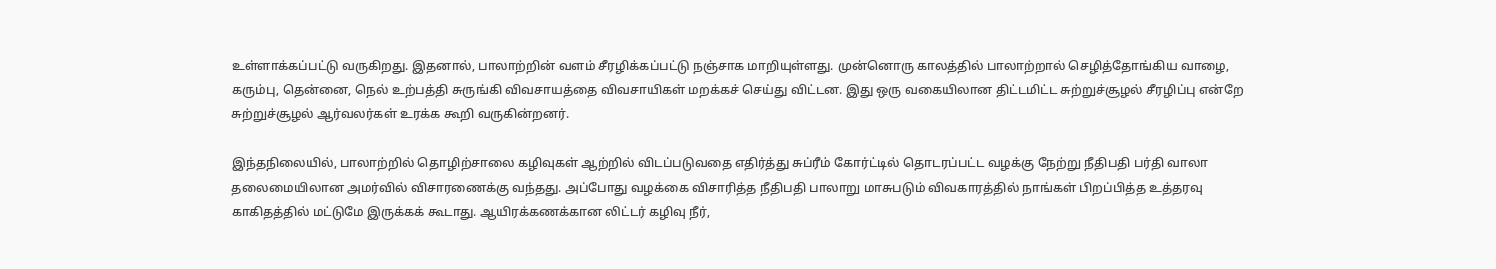உள்ளாக்கப்பட்டு வருகிறது. இதனால், பாலாற்றின் வளம் சீரழிக்கப்பட்டு நஞ்சாக மாறியுள்ளது. முன்னொரு காலத்தில் பாலாற்றால் செழித்தோங்கிய வாழை, கரும்பு, தென்னை, நெல் உற்பத்தி சுருங்கி விவசாயத்தை விவசாயிகள் மறக்கச் செய்து விட்டன. இது ஒரு வகையிலான திட்டமிட்ட சுற்றுச்சூழல் சீரழிப்பு என்றே சுற்றுச்சூழல் ஆர்வலர்கள் உரக்க கூறி வருகின்றனர்.

இந்தநிலையில், பாலாற்றில் தொழிற்சாலை கழிவுகள் ஆற்றில் விடப்படுவதை எதிர்த்து சுப்ரீம் கோர்ட்டில் தொடரப்பட்ட வழக்கு நேற்று நீதிபதி பர்தி வாலா தலைமையிலான அமர்வில் விசாரணைக்கு வந்தது. அப்போது வழக்கை விசாரித்த நீதிபதி பாலாறு மாசுபடும் விவகாரத்தில் நாங்கள் பிறப்பித்த உத்தரவு காகிதத்தில் மட்டுமே இருக்கக் கூடாது. ஆயிரக்கணக்கான லிட்டர் கழிவு நீர்,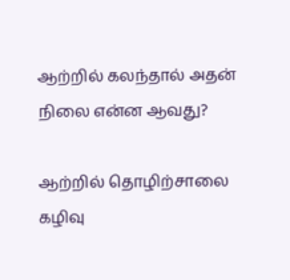ஆற்றில் கலந்தால் அதன் நிலை என்ன ஆவது?

ஆற்றில் தொழிற்சாலை கழிவு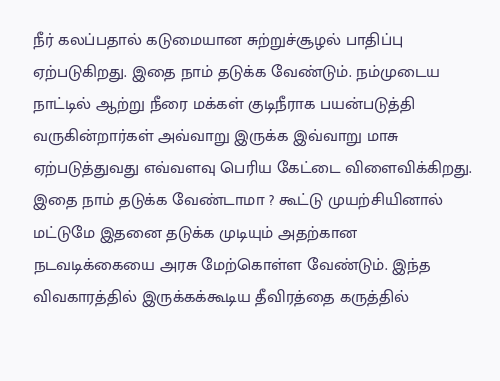நீர் கலப்பதால் கடுமையான சுற்றுச்சூழல் பாதிப்பு ஏற்படுகிறது. இதை நாம் தடுக்க வேண்டும். நம்முடைய நாட்டில் ஆற்று நீரை மக்கள் குடிநீராக பயன்படுத்தி வருகின்றார்கள் அவ்வாறு இருக்க இவ்வாறு மாசு ஏற்படுத்துவது எவ்வளவு பெரிய கேட்டை விளைவிக்கிறது. இதை நாம் தடுக்க வேண்டாமா ? கூட்டு முயற்சியினால் மட்டுமே இதனை தடுக்க முடியும் அதற்கான நடவடிக்கையை அரசு மேற்கொள்ள வேண்டும். இந்த விவகாரத்தில் இருக்கக்கூடிய தீவிரத்தை கருத்தில்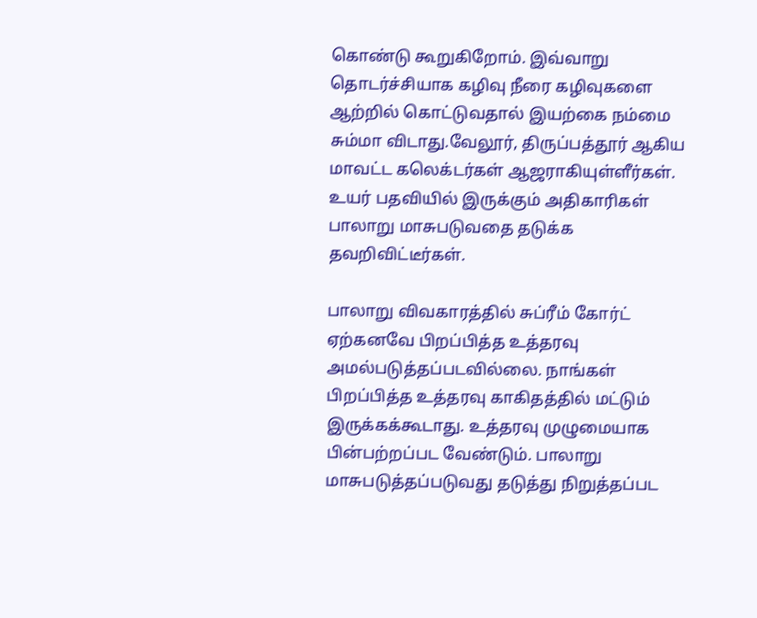கொண்டு கூறுகிறோம். இவ்வாறு தொடர்ச்சியாக கழிவு நீரை கழிவுகளை ஆற்றில் கொட்டுவதால் இயற்கை நம்மை சும்மா விடாது.வேலூர், திருப்பத்தூர் ஆகிய மாவட்ட கலெக்டர்கள் ஆஜராகியுள்ளீர்கள். உயர் பதவியில் இருக்கும் அதிகாரிகள் பாலாறு மாசுபடுவதை தடுக்க தவறிவிட்டீர்கள்.

பாலாறு விவகாரத்தில் சுப்ரீம் கோர்ட் ஏற்கனவே பிறப்பித்த உத்தரவு அமல்படுத்தப்படவில்லை. நாங்கள் பிறப்பித்த உத்தரவு காகிதத்தில் மட்டும் இருக்கக்கூடாது. உத்தரவு முழுமையாக பின்பற்றப்பட வேண்டும். பாலாறு மாசுபடுத்தப்படுவது தடுத்து நிறுத்தப்பட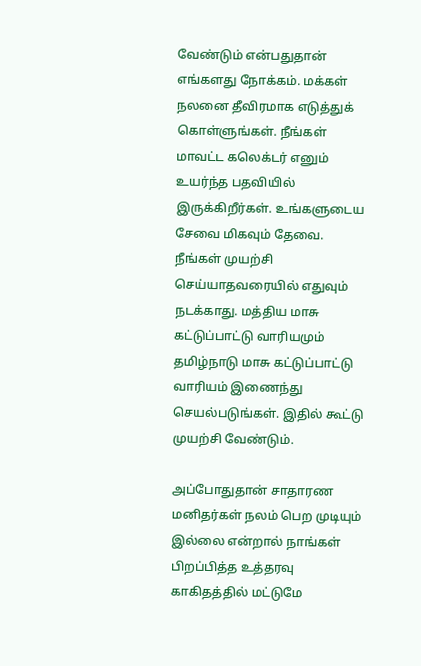வேண்டும் என்பதுதான் எங்களது நோக்கம். மக்கள் நலனை தீவிரமாக எடுத்துக் கொள்ளுங்கள். நீங்கள் மாவட்ட கலெக்டர் எனும் உயர்ந்த பதவியில் இருக்கிறீர்கள். உங்களுடைய சேவை மிகவும் தேவை. நீங்கள் முயற்சி செய்யாதவரையில் எதுவும் நடக்காது. மத்திய மாசு கட்டுப்பாட்டு வாரியமும் தமிழ்நாடு மாசு கட்டுப்பாட்டு வாரியம் இணைந்து செயல்படுங்கள். இதில் கூட்டு முயற்சி வேண்டும்.

அப்போதுதான் சாதாரண மனிதர்கள் நலம் பெற முடியும் இல்லை என்றால் நாங்கள் பிறப்பித்த உத்தரவு காகிதத்தில் மட்டுமே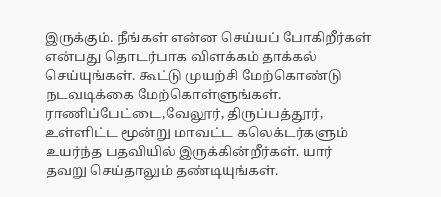இருக்கும். நீங்கள் என்ன செய்யப் போகிறீர்கள் என்பது தொடர்பாக விளக்கம் தாக்கல் செய்யுங்கள். கூட்டு முயற்சி மேற்கொண்டு நடவடிக்கை மேற்கொள்ளுங்கள். ராணிப்பேட்டை,வேலூர், திருப்பத்தூர், உள்ளிட்ட மூன்று மாவட்ட கலெக்டர்களும் உயர்ந்த பதவியில் இருக்கின்றீர்கள். யார் தவறு செய்தாலும் தண்டியுங்கள்.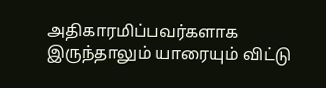அதிகாரமிப்பவர்களாக இருந்தாலும் யாரையும் விட்டு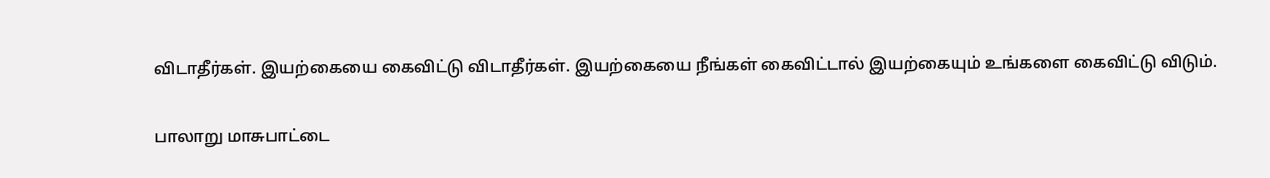விடாதீர்கள். இயற்கையை கைவிட்டு விடாதீர்கள். இயற்கையை நீங்கள் கைவிட்டால் இயற்கையும் உங்களை கைவிட்டு விடும்.

பாலாறு மாசுபாட்டை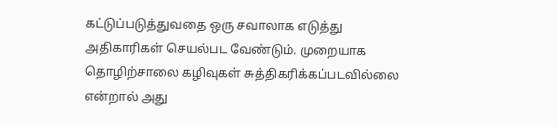கட்டுப்படுத்துவதை ஒரு சவாலாக எடுத்து அதிகாரிகள் செயல்பட வேண்டும். முறையாக தொழிற்சாலை கழிவுகள் சுத்திகரிக்கப்படவில்லை என்றால் அது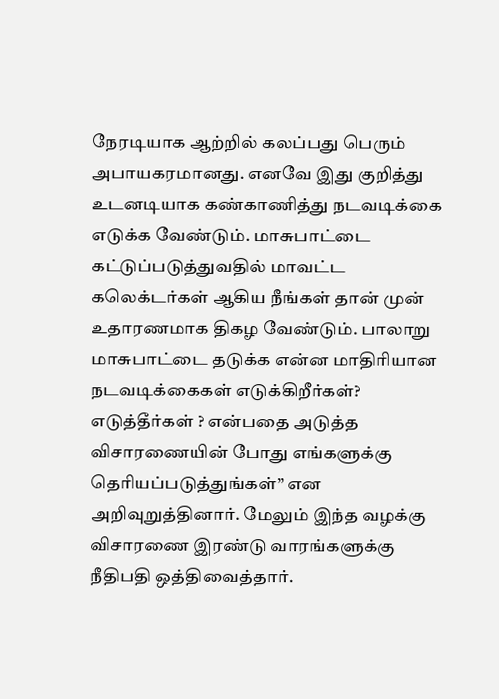நேரடியாக ஆற்றில் கலப்பது பெரும் அபாயகரமானது. எனவே இது குறித்து உடனடியாக கண்காணித்து நடவடிக்கை எடுக்க வேண்டும். மாசுபாட்டை கட்டுப்படுத்துவதில் மாவட்ட கலெக்டர்கள் ஆகிய நீங்கள் தான் முன் உதாரணமாக திகழ வேண்டும். பாலாறு மாசுபாட்டை தடுக்க என்ன மாதிரியான நடவடிக்கைகள் எடுக்கிறீர்கள்? எடுத்தீர்கள் ? என்பதை அடுத்த விசாரணையின் போது எங்களுக்கு தெரியப்படுத்துங்கள்” என அறிவுறுத்தினார். மேலும் இந்த வழக்கு விசாரணை இரண்டு வாரங்களுக்கு நீதிபதி ஒத்திவைத்தார்.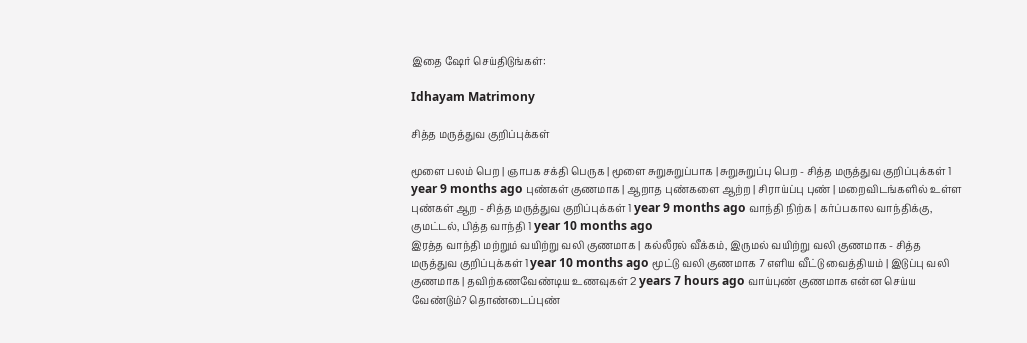இதை ஷேர் செய்திடுங்கள்:

Idhayam Matrimony

சித்த மருத்துவ குறிப்புக்கள்

மூளை பலம் பெற | ஞாபக சக்தி பெருக | மூளை சுறுசுறுப்பாக | சுறுசுறுப்பு பெற - சித்த மருத்துவ குறிப்புக்கள் 1 year 9 months ago புண்கள் குணமாக | ஆறாத புண்களை ஆற்ற | சிராய்ப்பு புண் | மறைவிடங்களில் உள்ள புண்கள் ஆற - சித்த மருத்துவ குறிப்புக்கள் 1 year 9 months ago வாந்தி நிற்க | கர்ப்பகால வாந்திக்கு, குமட்டல், பித்த வாந்தி 1 year 10 months ago
இரத்த வாந்தி மற்றும் வயிற்று வலி குணமாக | கல்லீரல் வீக்கம், இருமல் வயிற்று வலி குணமாக - சித்த மருத்துவ குறிப்புக்கள் 1 year 10 months ago மூட்டு வலி குணமாக 7 எளிய வீட்டு வைத்தியம் | இடுப்பு வலி குணமாக | தவிற்கணவேண்டிய உணவுகள் 2 years 7 hours ago வாய்புண் குணமாக என்ன செய்ய வேண்டும்? தொண்டைப்புண்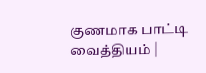குணமாக பாட்டி வைத்தியம் |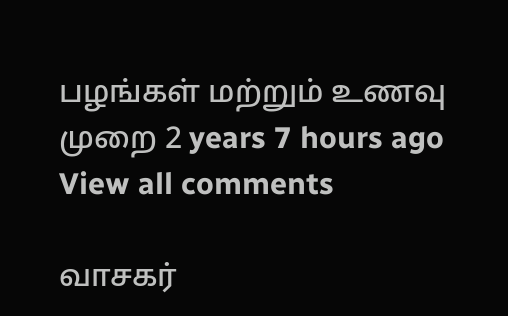பழங்கள் மற்றும் உணவு முறை 2 years 7 hours ago
View all comments

வாசகர்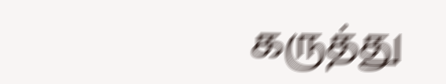கருத்து